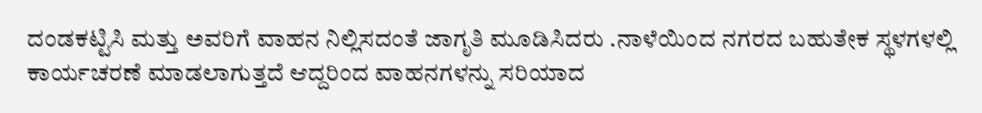ದಂಡಕಟ್ಟಿಸಿ ಮತ್ತು ಅವರಿಗೆ ವಾಹನ ನಿಲ್ಲಿಸದಂತೆ ಜಾಗೃತಿ ಮೂಡಿಸಿದರು .ನಾಳೆಯಿಂದ ನಗರದ ಬಹುತೇಕ ಸ್ಥಳಗಳಲ್ಲಿ ಕಾರ್ಯಚರಣೆ ಮಾಡಲಾಗುತ್ತದೆ ಆದ್ದರಿಂದ ವಾಹನಗಳನ್ನು ಸರಿಯಾದ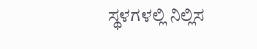ಸ್ಥಳಗಳಲ್ಲಿ ನಿಲ್ಲಿಸ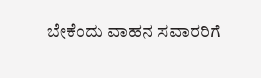ಬೇಕೆಂದು ವಾಹನ ಸವಾರರಿಗೆ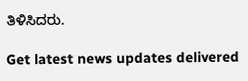ತಿಳಿಸಿದರು.

Get latest news updates delivered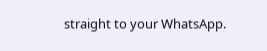straight to your WhatsApp.